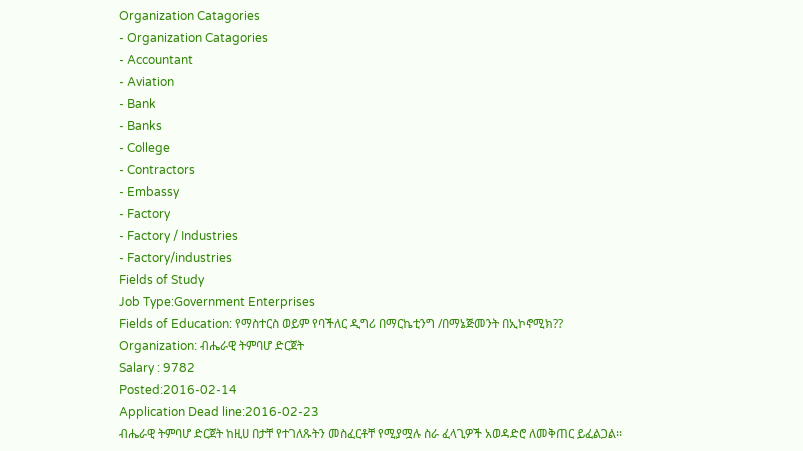Organization Catagories
- Organization Catagories
- Accountant
- Aviation
- Bank
- Banks
- College
- Contractors
- Embassy
- Factory
- Factory / Industries
- Factory/industries
Fields of Study
Job Type:Government Enterprises
Fields of Education: የማስተርስ ወይም የባችለር ዲግሪ በማርኬቲንግ /በማኔጅመንት በኢኮኖሚክ??
Organization: ብሔራዊ ትምባሆ ድርጀት
Salary : 9782
Posted:2016-02-14
Application Dead line:2016-02-23
ብሔራዊ ትምባሆ ድርጀት ከዚሀ በታቸ የተገለጹትን መስፈርቶቸ የሚያሟሉ ስራ ፈላጊዎች አወዳድሮ ለመቅጠር ይፈልጋል፡፡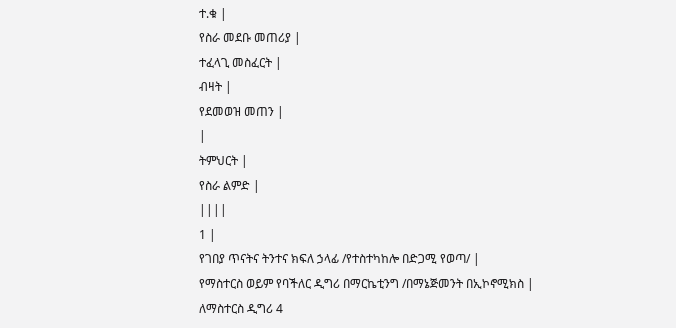ተ.ቁ |
የስራ መደቡ መጠሪያ |
ተፈላጊ መስፈርት |
ብዛት |
የደመወዝ መጠን |
|
ትምህርት |
የስራ ልምድ |
||||
1 |
የገበያ ጥናትና ትንተና ክፍለ ኃላፊ /የተስተካከሎ በድጋሚ የወጣ/ |
የማስተርስ ወይም የባችለር ዲግሪ በማርኬቲንግ /በማኔጅመንት በኢኮኖሚክስ |
ለማስተርስ ዲግሪ 4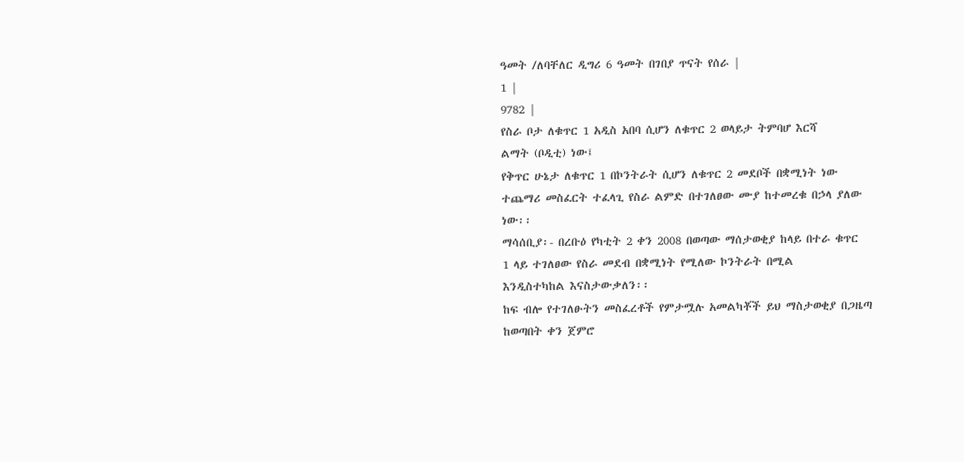ዓመት /ለባቸለር ዲግሪ 6 ዓመት በገበያ ጥናት የሰራ |
1 |
9782 |
የስራ ቦታ ለቁጥር 1 አዲስ አበባ ሲሆን ለቁጥር 2 ወላይታ ትምባሆ እርሻ
ልማት (ቦዲቲ) ነው፤
የቅጥር ሁኔታ ለቁጥር 1 በኮንትራት ሲሆን ለቁጥር 2 መደቦች በቋሚነት ነው
ተጨማሪ መስፈርት ተፈላጊ የስራ ልምድ በተገለፀው ሙያ ከተመረቁ በኃላ ያለው ነው፡፡
ማሳሰቢያ፡- በረቡዕ የካቲት 2 ቀን 2008 በወጣው ማሰታወቂያ ከላይ በተራ ቁጥር
1 ላይ ተገለፀው የስራ መደብ በቋሚነት የሚለው ኮንትራት በሚል
እንዲስተካከል እናስታውቃለን፡፡
ከፍ ብሎ የተገለፁትን መስፈረቶች የምታሟሉ አመልካቾች ይህ ማስታወቂያ በጋዜጣ ከወጣበት ቀን ጀምሮ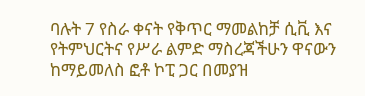ባሉት 7 የስራ ቀናት የቅጥር ማመልከቻ ሲቪ እና የትምህርትና የሥራ ልምድ ማስረጃችሁን ዋናውን ከማይመለስ ፎቶ ኮፒ ጋር በመያዝ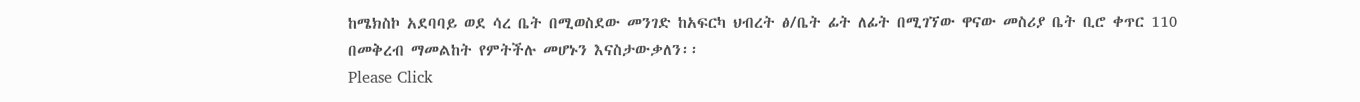ከሜክስኮ አደባባይ ወደ ሳረ ቤት በሚወስደው መንገድ ከአፍርካ ህብረት ፅ/ቤት ፊት ለፊት በሚገኘው ዋናው መስሪያ ቤት ቢሮ ቀጥር 110 በመቅረብ ማመልከት የምትችሉ መሆኑን እናስታውቃለን፡፡
Please Click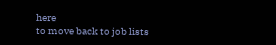here
to move back to job lists